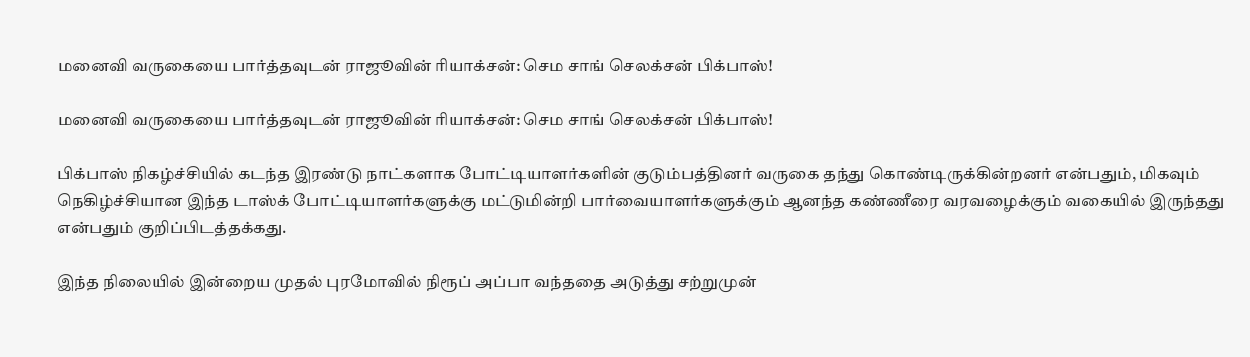மனைவி வருகையை பார்த்தவுடன் ராஜூவின் ரியாக்சன்: செம சாங் செலக்சன் பிக்பாஸ்!

மனைவி வருகையை பார்த்தவுடன் ராஜூவின் ரியாக்சன்: செம சாங் செலக்சன் பிக்பாஸ்!

பிக்பாஸ் நிகழ்ச்சியில் கடந்த இரண்டு நாட்களாக போட்டியாளர்களின் குடும்பத்தினர் வருகை தந்து கொண்டிருக்கின்றனர் என்பதும், மிகவும் நெகிழ்ச்சியான இந்த டாஸ்க் போட்டியாளர்களுக்கு மட்டுமின்றி பார்வையாளர்களுக்கும் ஆனந்த கண்ணீரை வரவழைக்கும் வகையில் இருந்தது என்பதும் குறிப்பிடத்தக்கது.

இந்த நிலையில் இன்றைய முதல் புரமோவில் நிரூப் அப்பா வந்ததை அடுத்து சற்றுமுன்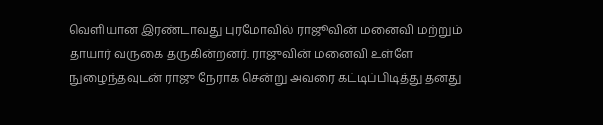வெளியான இரண்டாவது புரமோவில் ராஜூவின் மனைவி மற்றும் தாயார் வருகை தருகின்றனர். ராஜுவின் மனைவி உள்ளே நுழைந்தவுடன் ராஜு நேராக சென்று அவரை கட்டிப்பிடித்து தனது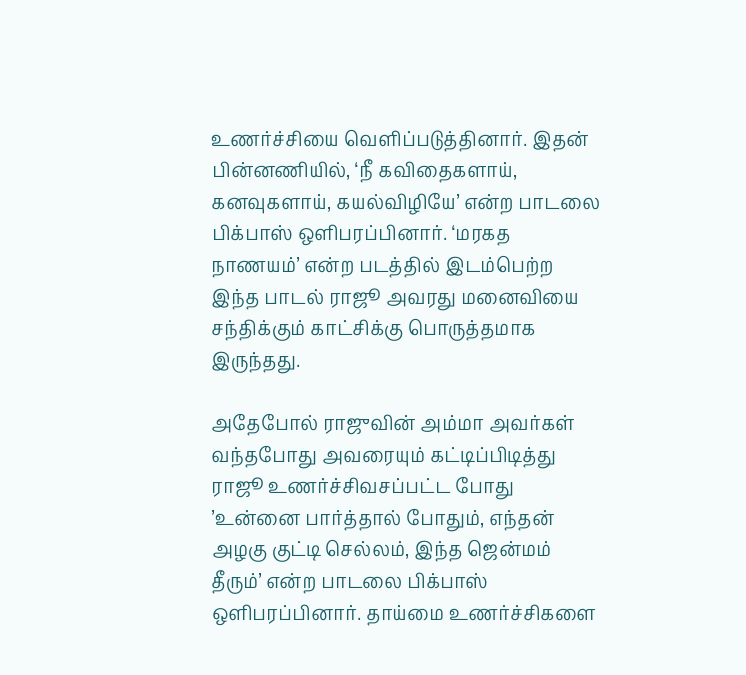உணர்ச்சியை வெளிப்படுத்தினார். இதன் பின்னணியில், ‘நீ கவிதைகளாய், கனவுகளாய், கயல்விழியே’ என்ற பாடலை பிக்பாஸ் ஒளிபரப்பினார். ‘மரகத நாணயம்’ என்ற படத்தில் இடம்பெற்ற இந்த பாடல் ராஜூ அவரது மனைவியை சந்திக்கும் காட்சிக்கு பொருத்தமாக இருந்தது.

அதேபோல் ராஜுவின் அம்மா அவர்கள் வந்தபோது அவரையும் கட்டிப்பிடித்து ராஜூ உணர்ச்சிவசப்பட்ட போது ’உன்னை பார்த்தால் போதும், எந்தன் அழகு குட்டி செல்லம், இந்த ஜென்மம் தீரும்’ என்ற பாடலை பிக்பாஸ் ஒளிபரப்பினார். தாய்மை உணர்ச்சிகளை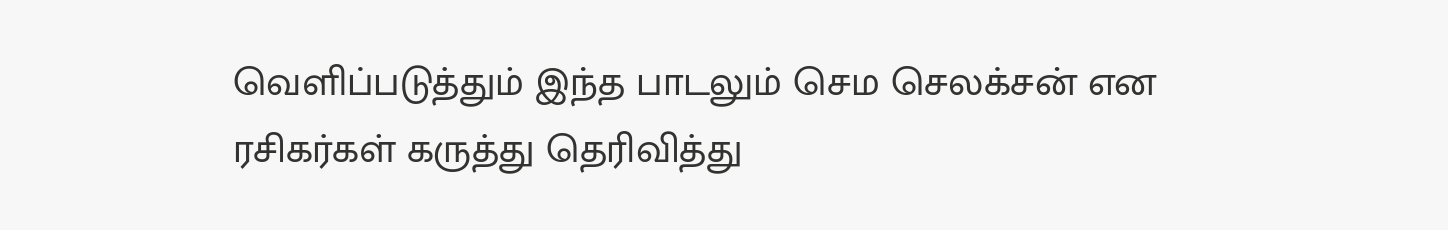வெளிப்படுத்தும் இந்த பாடலும் செம செலக்சன் என ரசிகர்கள் கருத்து தெரிவித்து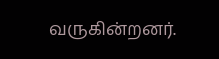வருகின்றனர்.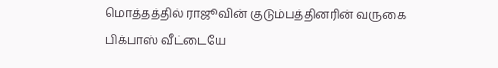மொத்தத்தில் ராஜூவின் குடும்பத்தினரின் வருகை பிக்பாஸ் வீட்டையே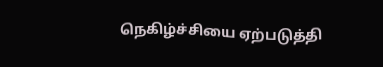நெகிழ்ச்சியை ஏற்படுத்தி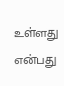உள்ளது என்பது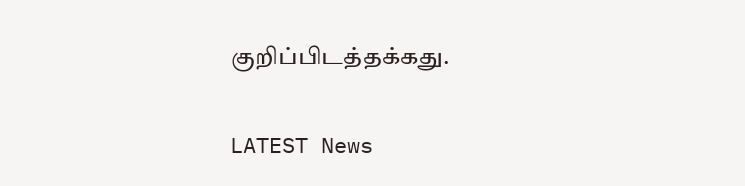குறிப்பிடத்தக்கது.

LATEST News